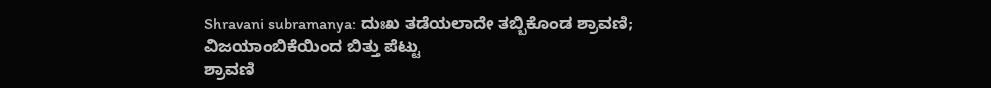Shravani subramanya: ದುಃಖ ತಡೆಯಲಾದೇ ತಬ್ಬಿಕೊಂಡ ಶ್ರಾವಣಿ; ವಿಜಯಾಂಬಿಕೆಯಿಂದ ಬಿತ್ತು ಪೆಟ್ಟು
ಶ್ರಾವಣಿ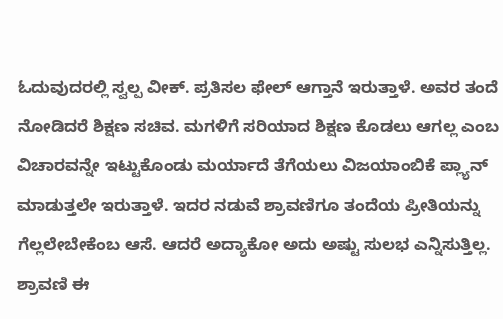ಓದುವುದರಲ್ಲಿ ಸ್ವಲ್ಪ ವೀಕ್. ಪ್ರತಿಸಲ ಫೇಲ್ ಆಗ್ತಾನೆ ಇರುತ್ತಾಳೆ. ಅವರ ತಂದೆ ನೋಡಿದರೆ ಶಿಕ್ಷಣ ಸಚಿವ. ಮಗಳಿಗೆ ಸರಿಯಾದ ಶಿಕ್ಷಣ ಕೊಡಲು ಆಗಲ್ಲ ಎಂಬ ವಿಚಾರವನ್ನೇ ಇಟ್ಟುಕೊಂಡು ಮರ್ಯಾದೆ ತೆಗೆಯಲು ವಿಜಯಾಂಬಿಕೆ ಪ್ಲ್ಯಾನ್ ಮಾಡುತ್ತಲೇ ಇರುತ್ತಾಳೆ. ಇದರ ನಡುವೆ ಶ್ರಾವಣಿಗೂ ತಂದೆಯ ಪ್ರೀತಿಯನ್ನು ಗೆಲ್ಲಲೇಬೇಕೆಂಬ ಆಸೆ. ಆದರೆ ಅದ್ಯಾಕೋ ಅದು ಅಷ್ಟು ಸುಲಭ ಎನ್ನಿಸುತ್ತಿಲ್ಲ.
ಶ್ರಾವಣಿ ಈ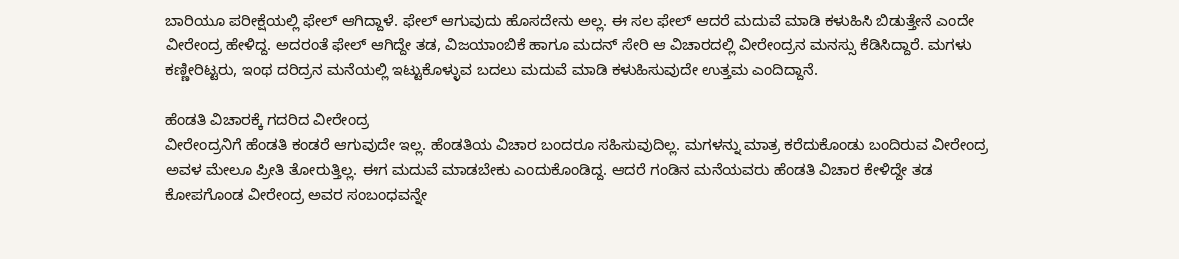ಬಾರಿಯೂ ಪರೀಕ್ಷೆಯಲ್ಲಿ ಫೇಲ್ ಆಗಿದ್ದಾಳೆ. ಫೇಲ್ ಆಗುವುದು ಹೊಸದೇನು ಅಲ್ಲ. ಈ ಸಲ ಫೇಲ್ ಆದರೆ ಮದುವೆ ಮಾಡಿ ಕಳುಹಿಸಿ ಬಿಡುತ್ತೇನೆ ಎಂದೇ ವೀರೇಂದ್ರ ಹೇಳಿದ್ದ. ಅದರಂತೆ ಫೇಲ್ ಆಗಿದ್ದೇ ತಡ, ವಿಜಯಾಂಬಿಕೆ ಹಾಗೂ ಮದನ್ ಸೇರಿ ಆ ವಿಚಾರದಲ್ಲಿ ವೀರೇಂದ್ರನ ಮನಸ್ಸು ಕೆಡಿಸಿದ್ದಾರೆ. ಮಗಳು ಕಣ್ಣೀರಿಟ್ಟರು, ಇಂಥ ದರಿದ್ರನ ಮನೆಯಲ್ಲಿ ಇಟ್ಟುಕೊಳ್ಳುವ ಬದಲು ಮದುವೆ ಮಾಡಿ ಕಳುಹಿಸುವುದೇ ಉತ್ತಮ ಎಂದಿದ್ದಾನೆ.

ಹೆಂಡತಿ ವಿಚಾರಕ್ಕೆ ಗದರಿದ ವೀರೇಂದ್ರ
ವೀರೇಂದ್ರನಿಗೆ ಹೆಂಡತಿ ಕಂಡರೆ ಆಗುವುದೇ ಇಲ್ಲ. ಹೆಂಡತಿಯ ವಿಚಾರ ಬಂದರೂ ಸಹಿಸುವುದಿಲ್ಲ. ಮಗಳನ್ನು ಮಾತ್ರ ಕರೆದುಕೊಂಡು ಬಂದಿರುವ ವೀರೇಂದ್ರ ಅವಳ ಮೇಲೂ ಪ್ರೀತಿ ತೋರುತ್ತಿಲ್ಲ. ಈಗ ಮದುವೆ ಮಾಡಬೇಕು ಎಂದುಕೊಂಡಿದ್ದ. ಆದರೆ ಗಂಡಿನ ಮನೆಯವರು ಹೆಂಡತಿ ವಿಚಾರ ಕೇಳಿದ್ದೇ ತಡ ಕೋಪಗೊಂಡ ವೀರೇಂದ್ರ ಅವರ ಸಂಬಂಧವನ್ನೇ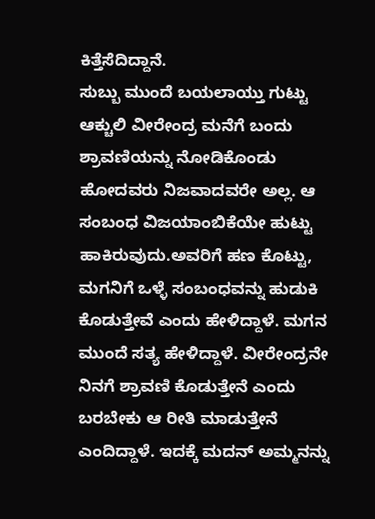ಕಿತ್ತೆಸೆದಿದ್ದಾನೆ.
ಸುಬ್ಬು ಮುಂದೆ ಬಯಲಾಯ್ತು ಗುಟ್ಟು
ಆಕ್ಚುಲಿ ವೀರೇಂದ್ರ ಮನೆಗೆ ಬಂದು ಶ್ರಾವಣಿಯನ್ನು ನೋಡಿಕೊಂಡು ಹೋದವರು ನಿಜವಾದವರೇ ಅಲ್ಲ. ಆ ಸಂಬಂಧ ವಿಜಯಾಂಬಿಕೆಯೇ ಹುಟ್ಟು ಹಾಕಿರುವುದು.ಅವರಿಗೆ ಹಣ ಕೊಟ್ಟು, ಮಗನಿಗೆ ಒಳ್ಳೆ ಸಂಬಂಧವನ್ನು ಹುಡುಕಿ ಕೊಡುತ್ತೇವೆ ಎಂದು ಹೇಳಿದ್ದಾಳೆ. ಮಗನ ಮುಂದೆ ಸತ್ಯ ಹೇಳಿದ್ದಾಳೆ. ವೀರೇಂದ್ರನೇ ನಿನಗೆ ಶ್ರಾವಣಿ ಕೊಡುತ್ತೇನೆ ಎಂದು ಬರಬೇಕು ಆ ರೀತಿ ಮಾಡುತ್ತೇನೆ ಎಂದಿದ್ದಾಳೆ. ಇದಕ್ಕೆ ಮದನ್ ಅಮ್ಮನನ್ನು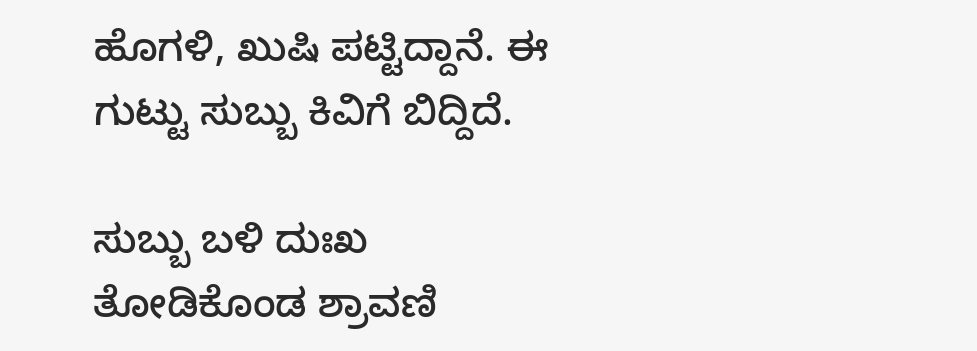ಹೊಗಳಿ, ಖುಷಿ ಪಟ್ಟಿದ್ದಾನೆ. ಈ ಗುಟ್ಟು ಸುಬ್ಬು ಕಿವಿಗೆ ಬಿದ್ದಿದೆ.

ಸುಬ್ಬು ಬಳಿ ದುಃಖ ತೋಡಿಕೊಂಡ ಶ್ರಾವಣಿ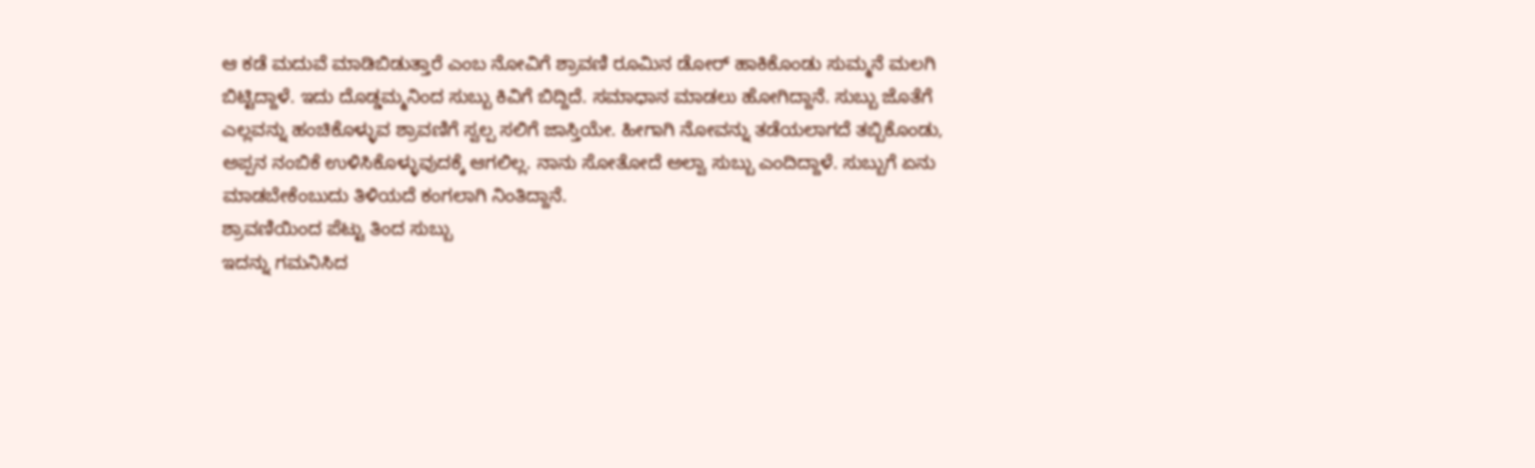ಆ ಕಡೆ ಮದುವೆ ಮಾಡಿಬಿಡುತ್ತಾರೆ ಎಂಬ ನೋವಿಗೆ ಶ್ರಾವಣಿ ರೂಮಿನ ಡೋರ್ ಹಾಕಿಕೊಂಡು ಸುಮ್ಮನೆ ಮಲಗಿ ಬಿಟ್ಟಿದ್ದಾಳೆ. ಇದು ದೊಡ್ಡಮ್ಮನಿಂದ ಸುಬ್ಬು ಕಿವಿಗೆ ಬಿದ್ದಿದೆ. ಸಮಾಧಾನ ಮಾಡಲು ಹೋಗಿದ್ದಾನೆ. ಸುಬ್ಬು ಜೊತೆಗೆ ಎಲ್ಲವನ್ನು ಹಂಚಿಕೊಳ್ಳುವ ಶ್ರಾವಣಿಗೆ ಸ್ವಲ್ಪ ಸಲಿಗೆ ಜಾಸ್ತಿಯೇ. ಹೀಗಾಗಿ ನೋವನ್ನು ತಡೆಯಲಾಗದೆ ತಬ್ಬಿಕೊಂಡು, ಅಪ್ಪನ ನಂಬಿಕೆ ಉಳಿಸಿಕೊಳ್ಳುವುದಕ್ಕೆ ಆಗಲಿಲ್ಲ. ನಾನು ಸೋತೋದೆ ಅಲ್ವಾ ಸುಬ್ಬು ಎಂದಿದ್ದಾಳೆ. ಸುಬ್ಬುಗೆ ಏನು ಮಾಡಬೇಕೆಂಬುದು ತಿಳಿಯದೆ ಕಂಗಲಾಗಿ ನಿಂತಿದ್ದಾನೆ.
ಶ್ರಾವಣಿಯಿಂದ ಪೆಟ್ಟು ತಿಂದ ಸುಬ್ಬು
ಇದನ್ನು ಗಮನಿಸಿದ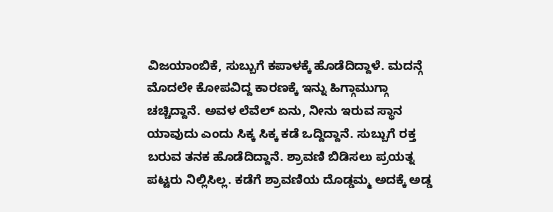ವಿಜಯಾಂಬಿಕೆ, ಸುಬ್ಬುಗೆ ಕಪಾಳಕ್ಕೆ ಹೊಡೆದಿದ್ದಾಳೆ. ಮದನ್ಗೆ ಮೊದಲೇ ಕೋಪವಿದ್ದ ಕಾರಣಕ್ಕೆ ಇನ್ನು ಹಿಗ್ಗಾಮುಗ್ಗಾ ಚಚ್ಚಿದ್ದಾನೆ. ಅವಳ ಲೆವೆಲ್ ಏನು, ನೀನು ಇರುವ ಸ್ಥಾನ ಯಾವುದು ಎಂದು ಸಿಕ್ಕ ಸಿಕ್ಕ ಕಡೆ ಒದ್ದಿದ್ದಾನೆ. ಸುಬ್ಬುಗೆ ರಕ್ತ ಬರುವ ತನಕ ಹೊಡೆದಿದ್ದಾನೆ. ಶ್ರಾವಣಿ ಬಿಡಿಸಲು ಪ್ರಯತ್ನ ಪಟ್ಟರು ನಿಲ್ಲಿಸಿಲ್ಲ. ಕಡೆಗೆ ಶ್ರಾವಣಿಯ ದೊಡ್ಡಮ್ಮ ಅದಕ್ಕೆ ಅಡ್ಡ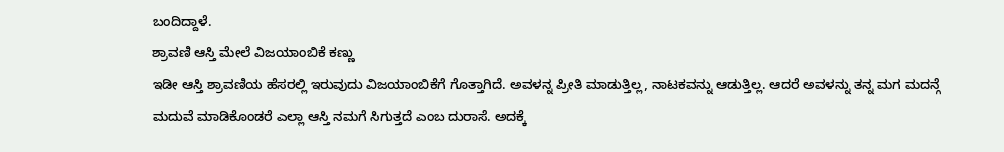ಬಂದಿದ್ದಾಳೆ.
ಶ್ರಾವಣಿ ಆಸ್ತಿ ಮೇಲೆ ವಿಜಯಾಂಬಿಕೆ ಕಣ್ಣು
ಇಡೀ ಆಸ್ತಿ ಶ್ರಾವಣಿಯ ಹೆಸರಲ್ಲಿ ಇರುವುದು ವಿಜಯಾಂಬಿಕೆಗೆ ಗೊತ್ತಾಗಿದೆ. ಅವಳನ್ನ ಪ್ರೀತಿ ಮಾಡುತ್ತಿಲ್ಲ, ನಾಟಕವನ್ನು ಆಡುತ್ತಿಲ್ಲ. ಆದರೆ ಅವಳನ್ನು ತನ್ನ ಮಗ ಮದನ್ಗೆ ಮದುವೆ ಮಾಡಿಕೊಂಡರೆ ಎಲ್ಲಾ ಆಸ್ತಿ ನಮಗೆ ಸಿಗುತ್ತದೆ ಎಂಬ ದುರಾಸೆ. ಅದಕ್ಕೆ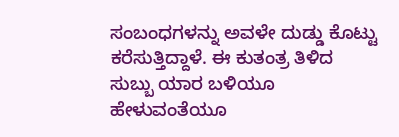ಸಂಬಂಧಗಳನ್ನು ಅವಳೇ ದುಡ್ಡು ಕೊಟ್ಟು ಕರೆಸುತ್ತಿದ್ದಾಳೆ. ಈ ಕುತಂತ್ರ ತಿಳಿದ ಸುಬ್ಬು ಯಾರ ಬಳಿಯೂ ಹೇಳುವಂತೆಯೂ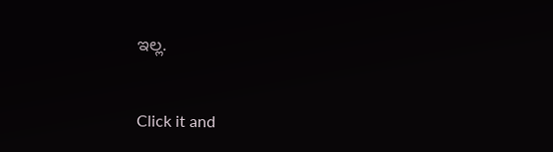ಇಲ್ಲ.


Click it and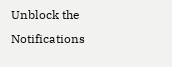Unblock the Notifications